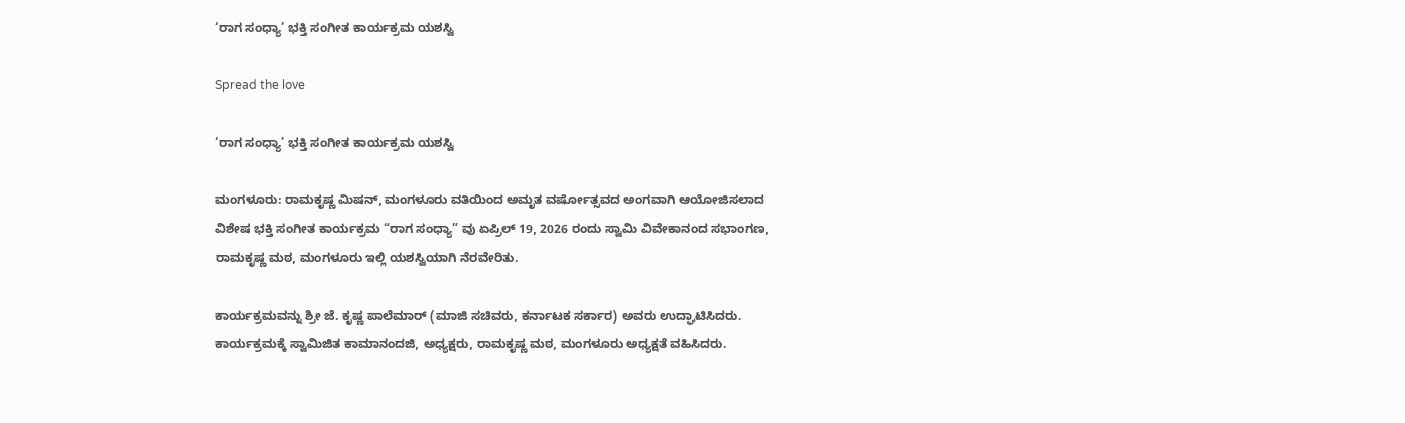‘ರಾಗ ಸಂಧ್ಯಾ’ ಭಕ್ತಿ ಸಂಗೀತ ಕಾರ್ಯಕ್ರಮ ಯಶಸ್ವಿ

Spread the love

‘ರಾಗ ಸಂಧ್ಯಾ’ ಭಕ್ತಿ ಸಂಗೀತ ಕಾರ್ಯಕ್ರಮ ಯಶಸ್ವಿ

ಮಂಗಳೂರು: ರಾಮಕೃಷ್ಣ ಮಿಷನ್, ಮಂಗಳೂರು ವತಿಯಿಂದ ಅಮೃತ ವರ್ಷೋತ್ಸವದ ಅಂಗವಾಗಿ ಆಯೋಜಿಸಲಾದ ವಿಶೇಷ ಭಕ್ತಿ ಸಂಗೀತ ಕಾರ್ಯಕ್ರಮ “ರಾಗ ಸಂಧ್ಯಾ” ವು ಏಪ್ರಿಲ್ 19, 2026 ರಂದು ಸ್ವಾಮಿ ವಿವೇಕಾನಂದ ಸಭಾಂಗಣ, ರಾಮಕೃಷ್ಣ ಮಠ, ಮಂಗಳೂರು ಇಲ್ಲಿ ಯಶಸ್ವಿಯಾಗಿ ನೆರವೇರಿತು.

ಕಾರ್ಯಕ್ರಮವನ್ನು ಶ್ರೀ ಜೆ. ಕೃಷ್ಣ ಪಾಲೆಮಾರ್ (ಮಾಜಿ ಸಚಿವರು, ಕರ್ನಾಟಕ ಸರ್ಕಾರ) ಅವರು ಉದ್ಘಾಟಿಸಿದರು. ಕಾರ್ಯಕ್ರಮಕ್ಕೆ ಸ್ವಾಮಿಜಿತ ಕಾಮಾನಂದಜಿ, ಅಧ್ಯಕ್ಷರು, ರಾಮಕೃಷ್ಣ ಮಠ, ಮಂಗಳೂರು ಅಧ್ಯಕ್ಷತೆ ವಹಿಸಿದರು.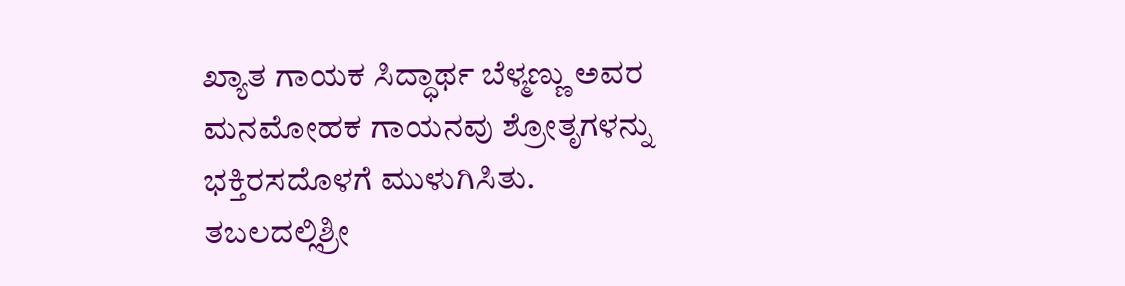ಖ್ಯಾತ ಗಾಯಕ ಸಿದ್ಧಾರ್ಥ ಬೆಳ್ಮಣ್ಣು ಅವರ ಮನಮೋಹಕ ಗಾಯನವು ಶ್ರೋತೃಗಳನ್ನು ಭಕ್ತಿರಸದೊಳಗೆ ಮುಳುಗಿಸಿತು. ತಬಲದಲ್ಲಿಶ್ರೀ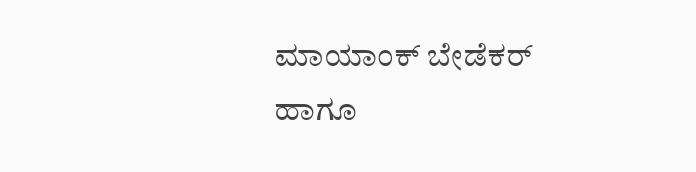ಮಾಯಾಂಕ್ ಬೇಡೆಕರ್ ಹಾಗೂ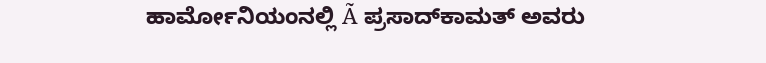ಹಾರ್ಮೋನಿಯಂನಲ್ಲಿ Ã ಪ್ರಸಾದ್‌ಕಾಮತ್ ಅವರು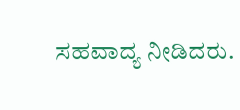ಸಹವಾದ್ಯ ನೀಡಿದರು.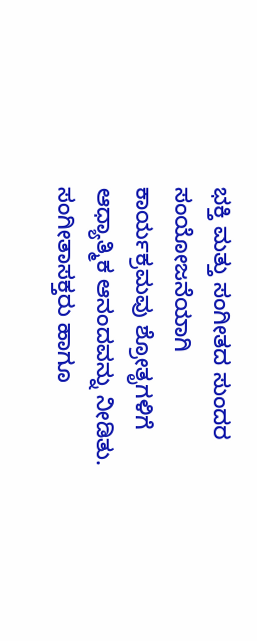ಭಕ್ತಿ ಮತ್ತು ಸಂಗೀತದ ಸುಂದರ ಸಂಯೋಜನೆಯಾಗಿ ಕಾರ್ಯಕ್ರಮವು ಶ್ರೋತೃಗಳಿಗೆ ಆಧ್ಯಾತ್ಮಿಕ ಆನಂದವನ್ನು ನೀಡಿತು. ಸಂಗೀತಾಸಕ್ತರು ಹಾಗೂ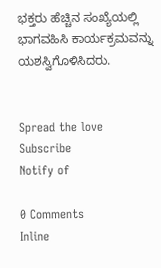ಭಕ್ತರು ಹೆಚ್ಚಿನ ಸಂಖ್ಯೆಯಲ್ಲಿ ಭಾಗವಹಿಸಿ ಕಾರ್ಯಕ್ರಮವನ್ನು ಯಶಸ್ವಿಗೊಳಿಸಿದರು.


Spread the love
Subscribe
Notify of

0 Comments
Inline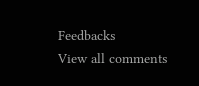Feedbacks
View all comments